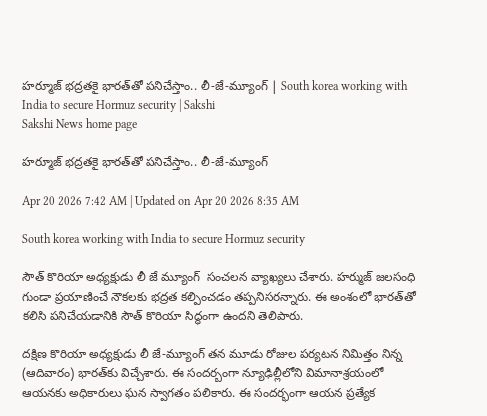హర్మూజ్ భద్రతకై భారత్‌తో పనిచేస్తాం.. లీ-జే-మ్యూంగ్ | South korea working with India to secure Hormuz security | Sakshi
Sakshi News home page

హర్మూజ్ భద్రతకై భారత్‌తో పనిచేస్తాం.. లీ-జే-మ్యూంగ్

Apr 20 2026 7:42 AM | Updated on Apr 20 2026 8:35 AM

South korea working with India to secure Hormuz security

సౌత్‌ కొరియా అధ్యక్షుడు లీ జే మ్యూంగ్  సంచలన వ్యాఖ్యలు చేశారు. హర్ముజ్‌ జలసంధి గుండా ప్రయాణించే నౌకలకు భద్రత కల్పించడం తప్పనిసరన్నారు. ఈ అంశంలో భారత్‌తో కలిసి పనిచేయడానికి సౌత్‌ కొరియా సిద్ధంగా ఉందని తెలిపారు.

దక్షిణ కొరియా అధ్యక్షుడు లీ జే-మ్యూంగ్ తన మూడు రోజుల పర్యటన నిమిత్తం నిన్న (ఆదివారం) భారత్‌కు విచ్చేశారు. ఈ సందర్బంగా న్యూఢిల్లీలోని విమానాశ్రయంలో ఆయనకు అధికారులు ఘన స్వాగతం పలికారు. ఈ సందర్భంగా ఆయన ప్రత్యేక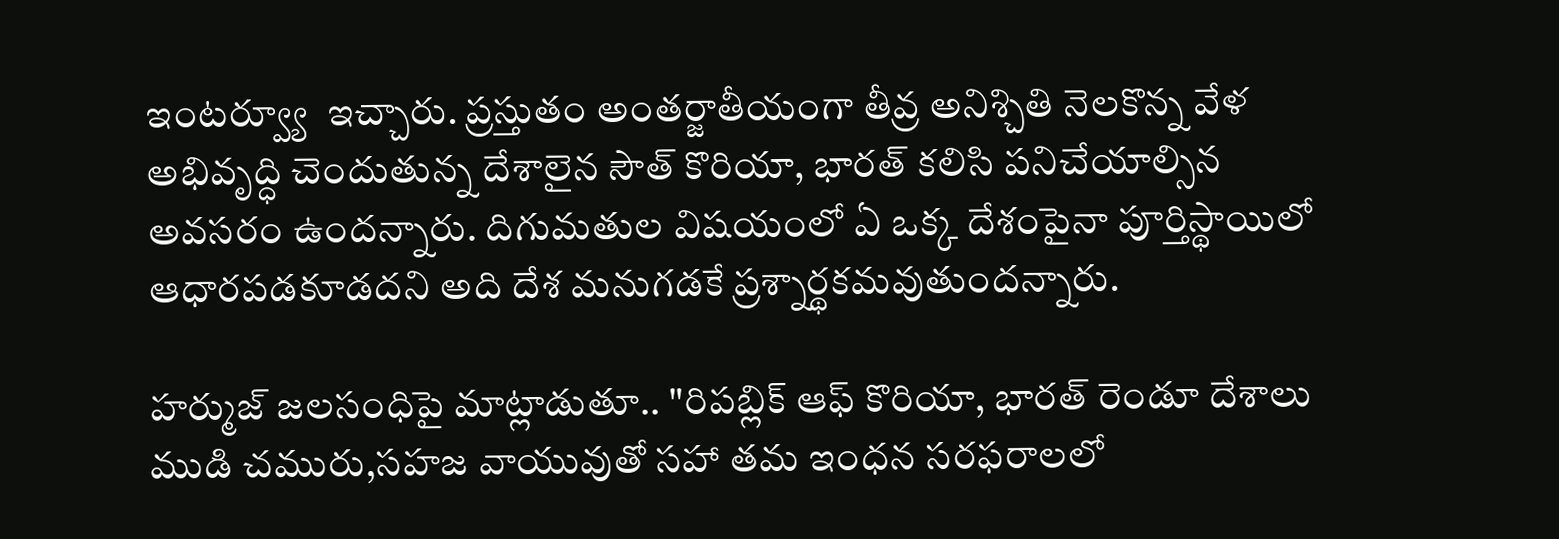ఇంటర్వ్యూ  ఇచ్చారు. ప్రస్తుతం అంతర్జాతీయంగా తీవ్ర అనిశ్చితి నెలకొన్న వేళ అభివృద్ధి చెందుతున్న దేశాలైన సౌత్‌ కొరియా, భారత్ కలిసి పనిచేయాల్సిన అవసరం ఉందన్నారు. దిగుమతుల విషయంలో ఏ ఒక్క దేశంపైనా పూర్తిస్థాయిలో ఆధారపడకూడదని అది దేశ మనుగడకే ప్రశ్నార్థకమవుతుందన్నారు.

హర్ముజ్‌ జలసంధిపై మాట్లాడుతూ.. "రిపబ్లిక్ ఆఫ్ కొరియా, భారత్ రెండూ దేశాలు ముడి చమురు,సహజ వాయువుతో సహా తమ ఇంధన సరఫరాలలో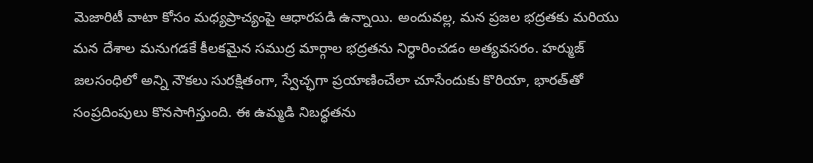మెజారిటీ వాటా కోసం మధ్యప్రాచ్యంపై ఆధారపడి ఉన్నాయి. అందువల్ల, మన ప్రజల భద్రతకు మరియు మన దేశాల మనుగడకే కీలకమైన సముద్ర మార్గాల భద్రతను నిర్ధారించడం అత్యవసరం. హర్ముజ్ జలసంధిలో అన్ని నౌకలు సురక్షితంగా, స్వేచ్ఛగా ప్రయాణించేలా చూసేందుకు కొరియా, భారత్‌తో  సంప్రదింపులు కొనసాగిస్తుంది. ఈ ఉమ్మడి నిబద్ధతను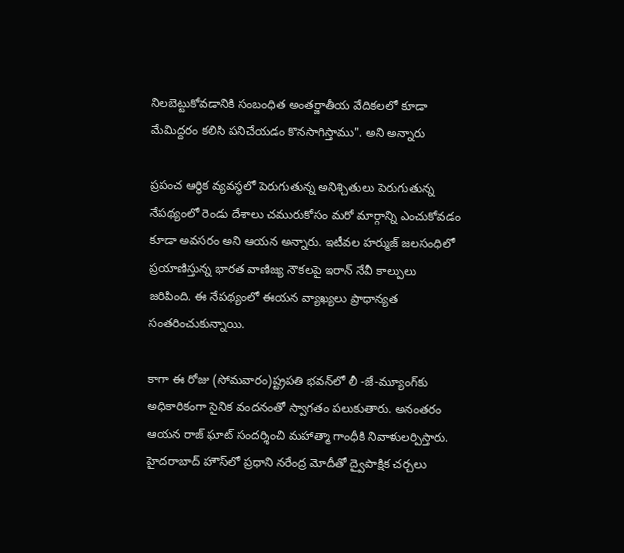నిలబెట్టుకోవడానికి సంబంధిత అంతర్జాతీయ వేదికలలో కూడా మేమిద్దరం కలిసి పనిచేయడం కొనసాగిస్తాము". అని అన్నారు

ప్రపంచ ఆర్థిక వ్యవస్థలో పెరుగుతున్న అనిశ్చితులు పెరుగుతున్న నేపథ్యంలో రెండు దేశాలు చమురుకోసం మరో మార్గాన్ని ఎంచుకోవడం కూడా అవసరం అని ఆయన అన్నారు. ఇటీవల హర్ముజ్‌ జలసంధిలో ప్రయాణిస్తున్న భారత వాణిజ్య నౌకలపై ఇరాన్‌ నేవీ కాల్పులు జరిపింది. ఈ నేపథ్యంలో ఈయన వ్యాఖ్యలు ప్రాధాన్యత సంతరించుకున్నాయి.

కాగా ఈ రోజు (సోమవారం)ష్ట్రపతి భవన్‌లో లీ -జే-మ్యూంగ్‌కు అధికారికంగా సైనిక వందనంతో స్వాగతం పలుకుతారు. అనంతరం ఆయన రాజ్ ఘాట్ సందర్శించి మహాత్మా గాంధీకి నివాళులర్పిస్తారు. హైదరాబాద్ హౌస్‌లో ప్రధాని నరేంద్ర మోదీతో ద్వైపాక్షిక చర్చలు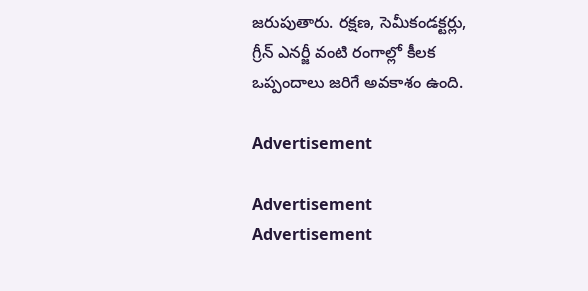జరుపుతారు. రక్షణ, సెమీకండక్టర్లు, గ్రీన్ ఎనర్జీ వంటి రంగాల్లో కీలక ఒప్పందాలు జరిగే అవకాశం ఉంది.

Advertisement

Advertisement
Advertisement